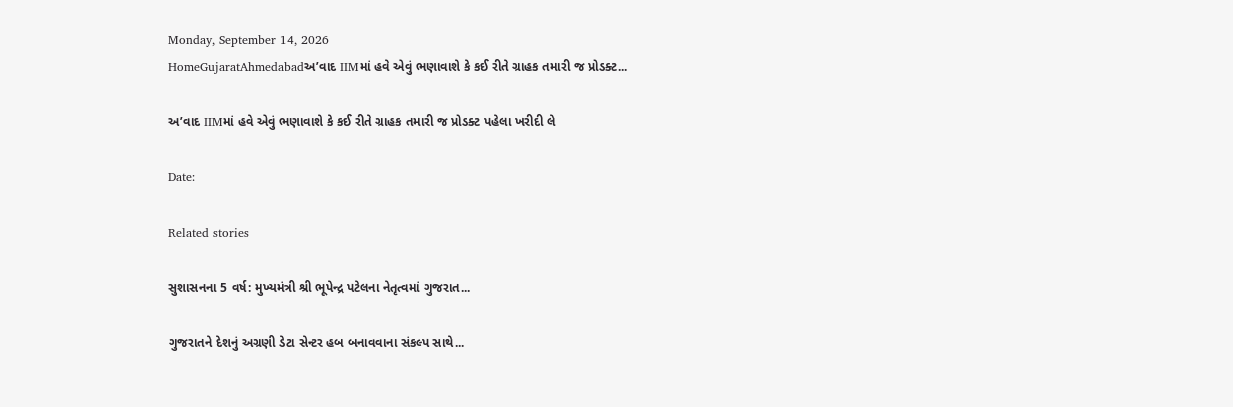Monday, September 14, 2026
HomeGujaratAhmedabadઅ’વાદ IIMમાં હવે એવું ભણાવાશે કે કઈ રીતે ગ્રાહક તમારી જ પ્રોડક્ટ...

અ’વાદ IIMમાં હવે એવું ભણાવાશે કે કઈ રીતે ગ્રાહક તમારી જ પ્રોડક્ટ પહેલા ખરીદી લે

Date:

Related stories

સુશાસનના 5 વર્ષ: મુખ્યમંત્રી શ્રી ભૂપેન્દ્ર પટેલના નેતૃત્વમાં ગુજરાત...

ગુજરાતને દેશનું અગ્રણી ડેટા સેન્ટર હબ બનાવવાના સંકલ્પ સાથે...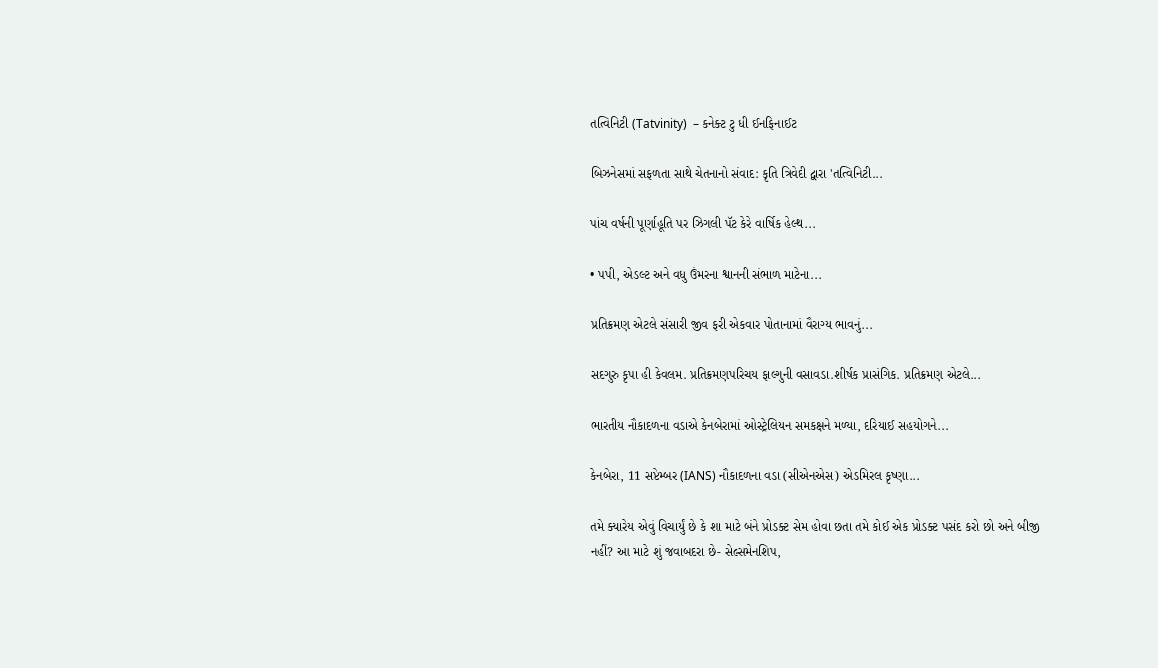તત્વિનિટી (Tatvinity)  – કનેક્ટ ટુ ધી ઈનફિનાઈટ

બિઝનેસમાં સફળતા સાથે ચેતનાનો સંવાદ: કૃતિ ત્રિવેદી દ્વારા 'તત્વિનિટી...

પાંચ વર્ષની પૂર્ણાહૂતિ પર ઝિગલી પૅટ કેરે વાર્ષિક હેલ્થ...

• પપી, એડલ્ટ અને વધુ ઉંમરના શ્વાનની સંભાળ માટેના...

પ્રતિક્રમણ એટલે સંસારી જીવ ફરી એકવાર પોતાનામાં વૈરાગ્ય ભાવનું...

સદગુરુ કૃપા હી કેવલમ. પ્રતિક્રમણપરિચય ફાલ્ગુની વસાવડા.શીર્ષક પ્રાસંગિક. પ્રતિક્રમણ એટલે...

ભારતીય નૌકાદળના વડાએ કેનબેરામાં ઓસ્ટ્રેલિયન સમકક્ષને મળ્યા, દરિયાઈ સહયોગને...

કેનબેરા, 11 સપ્ટેમ્બર (IANS) નૌકાદળના વડા (સીએનએસ) એડમિરલ કૃષ્ણા...

તમે ક્યારેય એવું વિચાર્યું છે કે શા માટે બંને પ્રોડક્ટ સેમ હોવા છતા તમે કોઈ એક પ્રોડક્ટ પસંદ કરો છો અને બીજી નહીં? આ માટે શું જવાબદરા છે- સેલ્સમેનશિપ,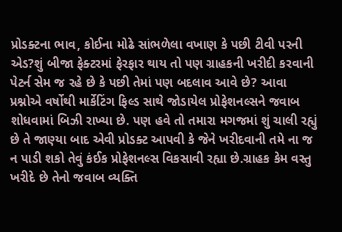પ્રોડક્ટના ભાવ, કોઈના મોઢે સાંભળેલા વખાણ કે પછી ટીવી પરની એડ?શું બીજા ફેક્ટરમાં ફેરફાર થાય તો પણ ગ્રાહકની ખરીદી કરવાની પેટર્ન સેમ જ રહે છે કે પછી તેમાં પણ બદલાવ આવે છે? આવા પ્રશ્નોએ વર્ષોથી માર્કેટિંગ ફિલ્ડ સાથે જોડાયેલ પ્રોફેશનલ્સને જવાબ શોધવામાં બિઝી રાખ્યા છે. પણ હવે તો તમારા મગજમાં શું ચાલી રહ્યું છે તે જાણ્યા બાદ એવી પ્રોડક્ટ આપવી કે જેને ખરીદવાની તમે ના જ ન પાડી શકો તેવું કંઈક પ્રોફેશનલ્સ વિકસાવી રહ્યા છે.ગ્રાહક કેમ વસ્તુ ખરીદે છે તેનો જવાબ વ્યક્તિ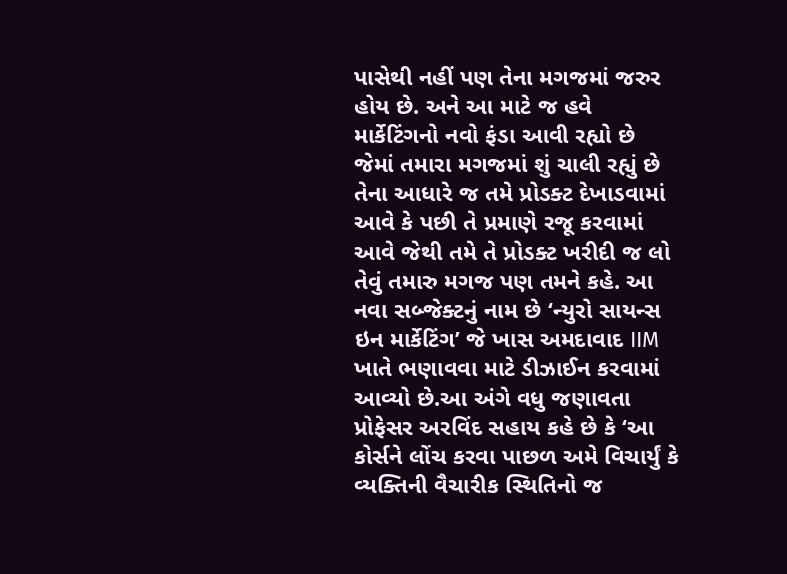પાસેથી નહીં પણ તેના મગજમાં જરુર હોય છે. અને આ માટે જ હવે માર્કેટિંગનો નવો ફંડા આવી રહ્યો છે જેમાં તમારા મગજમાં શું ચાલી રહ્યું છે તેના આધારે જ તમે પ્રોડક્ટ દેખાડવામાં આવે કે પછી તે પ્રમાણે રજૂ કરવામાં આવે જેથી તમે તે પ્રોડક્ટ ખરીદી જ લો તેવું તમારુ મગજ પણ તમને કહે. આ નવા સબ્જેક્ટનું નામ છે ‘ન્યુરો સાયન્સ ઇન માર્કેટિંગ’ જે ખાસ અમદાવાદ IIM ખાતે ભણાવવા માટે ડીઝાઈન કરવામાં આવ્યો છે.આ અંગે વધુ જણાવતા પ્રોફેસર અરવિંદ સહાય કહે છે કે ‘આ કોર્સને લોંચ કરવા પાછળ અમે વિચાર્યું કે વ્યક્તિની વૈચારીક સ્થિતિનો જ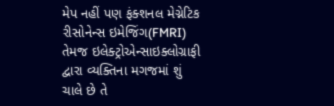મેપ નહીં પણ ફંક્શનલ મેગ્નેટિક રીસોનેન્સ ઇમેજિંગ(FMRI) તેમજ ઇલેક્ટ્રોએન્સાઇક્લોગ્રાફી દ્વારા વ્યક્તિના મગજમાં શું ચાલે છે તે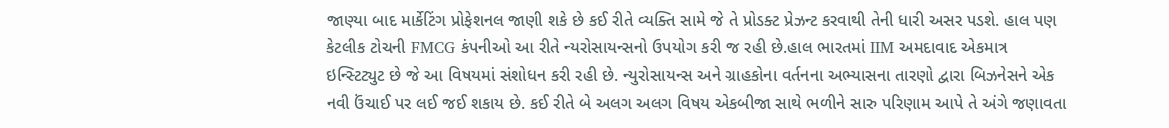જાણ્યા બાદ માર્કેટિંગ પ્રોફેશનલ જાણી શકે છે કઈ રીતે વ્યક્તિ સામે જે તે પ્રોડક્ટ પ્રેઝન્ટ કરવાથી તેની ધારી અસર પડશે. હાલ પણ કેટલીક ટોચની FMCG કંપનીઓ આ રીતે ન્યરોસાયન્સનો ઉપયોગ કરી જ રહી છે.હાલ ભારતમાં IIM અમદાવાદ એકમાત્ર ઇન્સ્ટિટ્યુટ છે જે આ વિષયમાં સંશોધન કરી રહી છે. ન્યુરોસાયન્સ અને ગ્રાહકોના વર્તનના અભ્યાસના તારણો દ્વારા બિઝનેસને એક નવી ઉંચાઈ પર લઈ જઈ શકાય છે. કઈ રીતે બે અલગ અલગ વિષય એકબીજા સાથે ભળીને સારુ પરિણામ આપે તે અંગે જણાવતા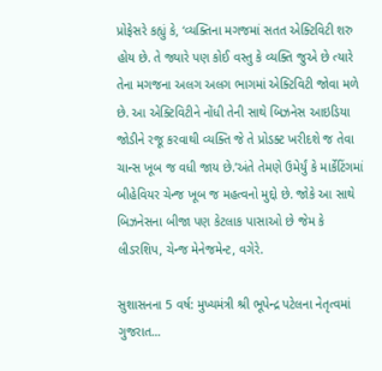પ્રોફેસરે કહ્યું કે, ‘વ્યક્તિના મગજમાં સતત એક્ટિવિટી શરુ હોય છે. તે જ્યારે પણ કોઈ વસ્તુ કે વ્યક્તિ જુએ છે ત્યારે તેના મગજના અલગ અલગ ભાગમાં એક્ટિવિટી જોવા મળે છે. આ એક્ટિવિટીને નોંધી તેની સાથે બિઝનેસ આઇડિયા જોડીને રજૂ કરવાથી વ્યક્તિ જે તે પ્રોડક્ટ ખરીદશે જ તેવા ચાન્સ ખૂબ જ વધી જાય છે.’અંતે તેમણે ઉમેર્યું કે માર્કેટિંગમાં બીહેવિયર ચેન્જ ખૂબ જ મહત્વનો મુદ્દો છે. જોકે આ સાથે બિઝનેસના બીજા પણ કેટલાક પાસાઓ છે જેમ કે લીડરશિપ, ચેન્જ મેનેજમેન્ટ, વગેરે.

સુશાસનના 5 વર્ષ: મુખ્યમંત્રી શ્રી ભૂપેન્દ્ર પટેલના નેતૃત્વમાં ગુજરાત...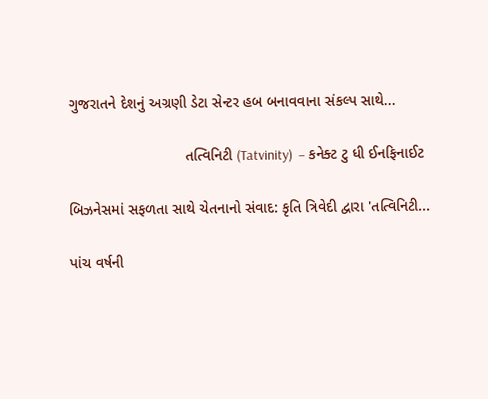ગુજરાતને દેશનું અગ્રણી ડેટા સેન્ટર હબ બનાવવાના સંકલ્પ સાથે...

                            તત્વિનિટી (Tatvinity)  – કનેક્ટ ટુ ધી ઈનફિનાઈટ

બિઝનેસમાં સફળતા સાથે ચેતનાનો સંવાદ: કૃતિ ત્રિવેદી દ્વારા 'તત્વિનિટી...

પાંચ વર્ષની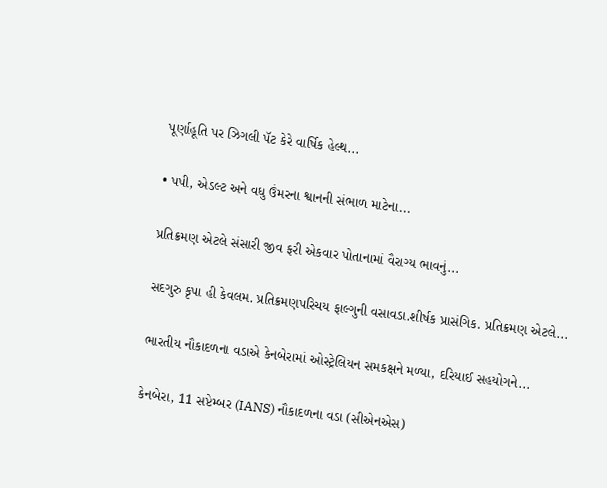પૂર્ણાહૂતિ પર ઝિગલી પૅટ કેરે વાર્ષિક હેલ્થ...

• પપી, એડલ્ટ અને વધુ ઉંમરના શ્વાનની સંભાળ માટેના...

પ્રતિક્રમણ એટલે સંસારી જીવ ફરી એકવાર પોતાનામાં વૈરાગ્ય ભાવનું...

સદગુરુ કૃપા હી કેવલમ. પ્રતિક્રમણપરિચય ફાલ્ગુની વસાવડા.શીર્ષક પ્રાસંગિક. પ્રતિક્રમણ એટલે...

ભારતીય નૌકાદળના વડાએ કેનબેરામાં ઓસ્ટ્રેલિયન સમકક્ષને મળ્યા, દરિયાઈ સહયોગને...

કેનબેરા, 11 સપ્ટેમ્બર (IANS) નૌકાદળના વડા (સીએનએસ)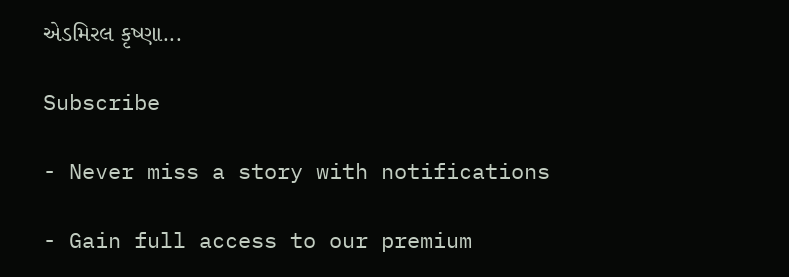એડમિરલ કૃષ્ણા...

Subscribe

- Never miss a story with notifications

- Gain full access to our premium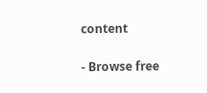content

- Browse free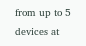from up to 5 devices at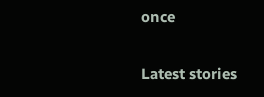once

Latest stories